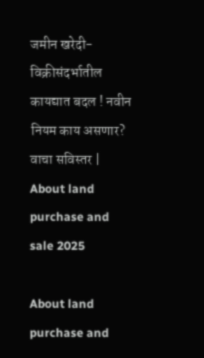जमीन खरेदी-विक्रीसंदर्भातील कायद्यात बदल ! नवीन नियम काय असणार? वाचा सविस्तर | About land purchase and sale 2025

About land purchase and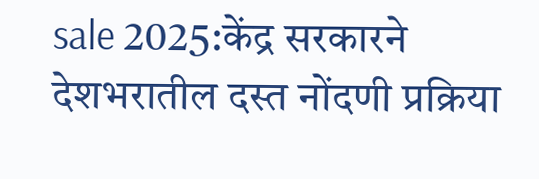sale 2025:केंद्र सरकारने देशभरातील दस्त नोंदणी प्रक्रिया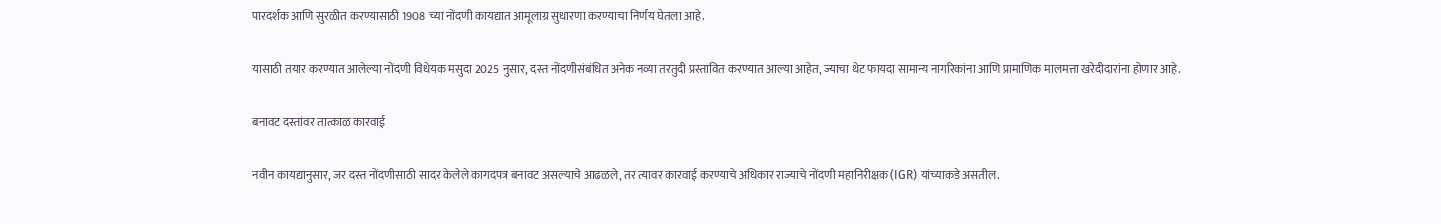पारदर्शक आणि सुरळीत करण्यासाठी 1908 च्या नोंदणी कायद्यात आमूलाग्र सुधारणा करण्याचा निर्णय घेतला आहे.

यासाठी तयार करण्यात आलेल्या नोंदणी विधेयक मसुदा 2025 नुसार, दस्त नोंदणीसंबंधित अनेक नव्या तरतुदी प्रस्तावित करण्यात आल्या आहेत, ज्याचा थेट फायदा सामान्य नागरिकांना आणि प्रामाणिक मालमत्ता खरेदीदारांना होणार आहे.

बनावट दस्तांवर तात्काळ कारवाई

नवीन कायद्यानुसार, जर दस्त नोंदणीसाठी सादर केलेले कागदपत्र बनावट असल्याचे आढळले, तर त्यावर कारवाई करण्याचे अधिकार राज्याचे नोंदणी महानिरीक्षक (IGR) यांच्याकडे असतील.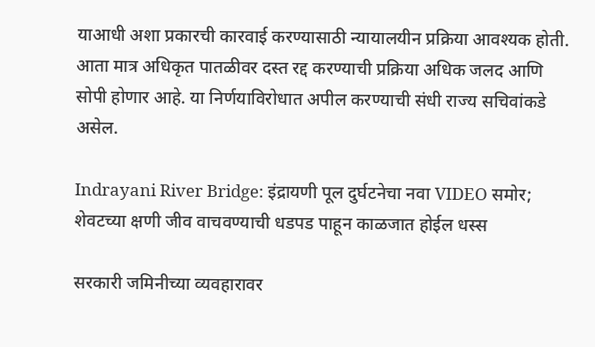याआधी अशा प्रकारची कारवाई करण्यासाठी न्यायालयीन प्रक्रिया आवश्यक होती. आता मात्र अधिकृत पातळीवर दस्त रद्द करण्याची प्रक्रिया अधिक जलद आणि सोपी होणार आहे. या निर्णयाविरोधात अपील करण्याची संधी राज्य सचिवांकडे असेल.

Indrayani River Bridge: इंद्रायणी पूल दुर्घटनेचा नवा VIDEO समोर; शेवटच्या क्षणी जीव वाचवण्याची धडपड पाहून काळजात होईल धस्स

सरकारी जमिनीच्या व्यवहारावर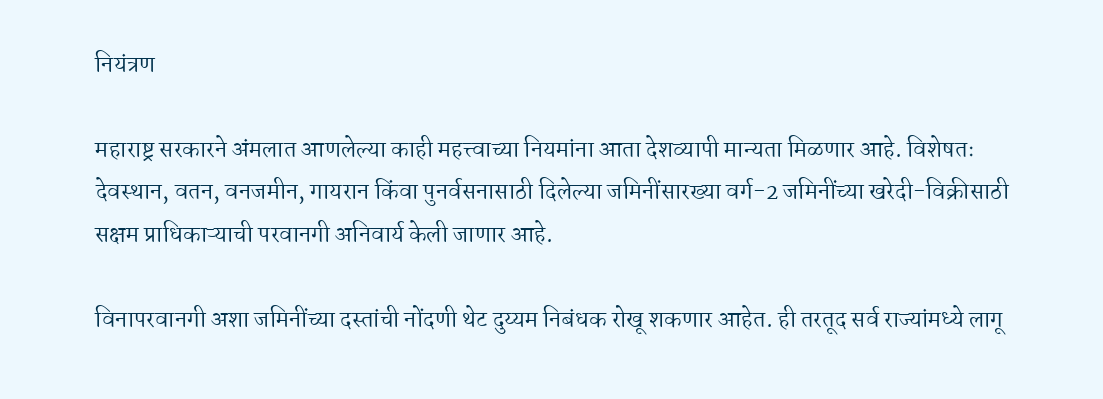नियंत्रण

महाराष्ट्र सरकारने अंमलात आणलेल्या काही महत्त्वाच्या नियमांना आता देशव्यापी मान्यता मिळणार आहे. विशेषतः देवस्थान, वतन, वनजमीन, गायरान किंवा पुनर्वसनासाठी दिलेल्या जमिनींसारख्या वर्ग-2 जमिनींच्या खरेदी-विक्रीसाठी सक्षम प्राधिकाऱ्याची परवानगी अनिवार्य केली जाणार आहे.

विनापरवानगी अशा जमिनींच्या दस्तांची नोंदणी थेट दुय्यम निबंधक रोखू शकणार आहेत. ही तरतूद सर्व राज्यांमध्ये लागू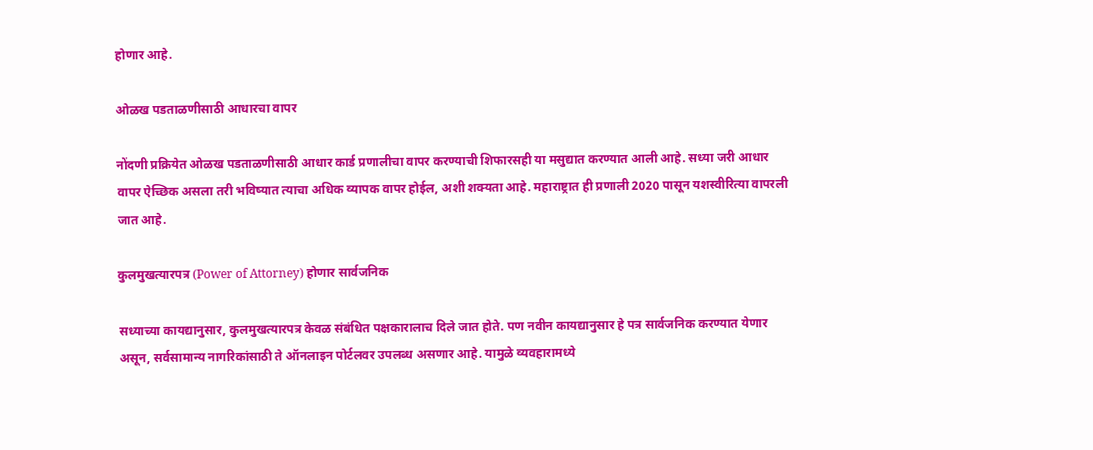होणार आहे.

ओळख पडताळणीसाठी आधारचा वापर

नोंदणी प्रक्रियेत ओळख पडताळणीसाठी आधार कार्ड प्रणालीचा वापर करण्याची शिफारसही या मसुद्यात करण्यात आली आहे. सध्या जरी आधार वापर ऐच्छिक असला तरी भविष्यात त्याचा अधिक व्यापक वापर होईल, अशी शक्यता आहे. महाराष्ट्रात ही प्रणाली 2020 पासून यशस्वीरित्या वापरली जात आहे.

कुलमुखत्यारपत्र (Power of Attorney) होणार सार्वजनिक

सध्याच्या कायद्यानुसार, कुलमुखत्यारपत्र केवळ संबंधित पक्षकारालाच दिले जात होते. पण नवीन कायद्यानुसार हे पत्र सार्वजनिक करण्यात येणार असून, सर्वसामान्य नागरिकांसाठी ते ऑनलाइन पोर्टलवर उपलब्ध असणार आहे. यामुळे व्यवहारामध्ये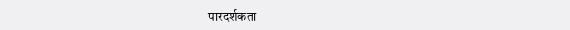पारदर्शकता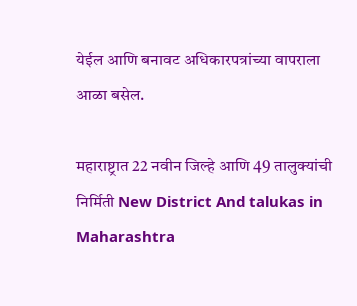येईल आणि बनावट अधिकारपत्रांच्या वापराला आळा बसेल.

महाराष्ट्रात 22 नवीन जिल्हे आणि 49 तालुक्यांची निर्मिती New District And talukas in Maharashtra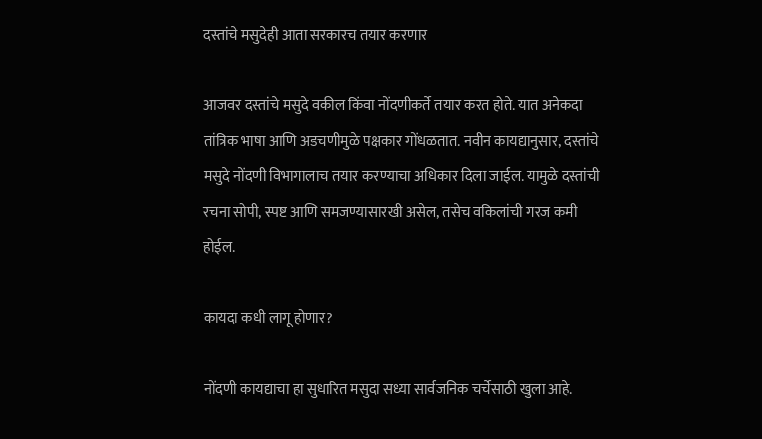दस्तांचे मसुदेही आता सरकारच तयार करणार

आजवर दस्तांचे मसुदे वकील किंवा नोंदणीकर्ते तयार करत होते. यात अनेकदा तांत्रिक भाषा आणि अडचणीमुळे पक्षकार गोंधळतात. नवीन कायद्यानुसार, दस्तांचे मसुदे नोंदणी विभागालाच तयार करण्याचा अधिकार दिला जाईल. यामुळे दस्तांची रचना सोपी, स्पष्ट आणि समजण्यासारखी असेल, तसेच वकिलांची गरज कमी होईल.

कायदा कधी लागू होणार?

नोंदणी कायद्याचा हा सुधारित मसुदा सध्या सार्वजनिक चर्चेसाठी खुला आहे.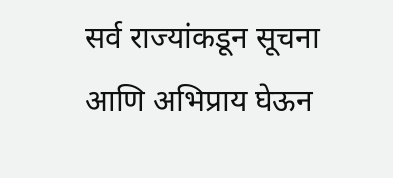सर्व राज्यांकडून सूचना आणि अभिप्राय घेऊन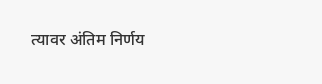त्यावर अंतिम निर्णय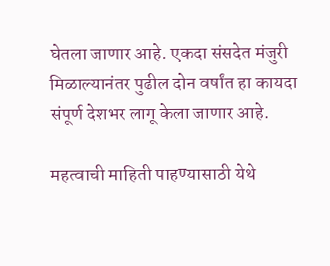घेतला जाणार आहे. एकदा संसदेत मंजुरी मिळाल्यानंतर पुढील दोन वर्षांत हा कायदा संपूर्ण देशभर लागू केला जाणार आहे.

महत्वाची माहिती पाहण्यासाठी येथे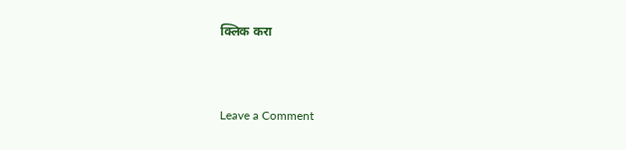क्लिक करा



Leave a Comment